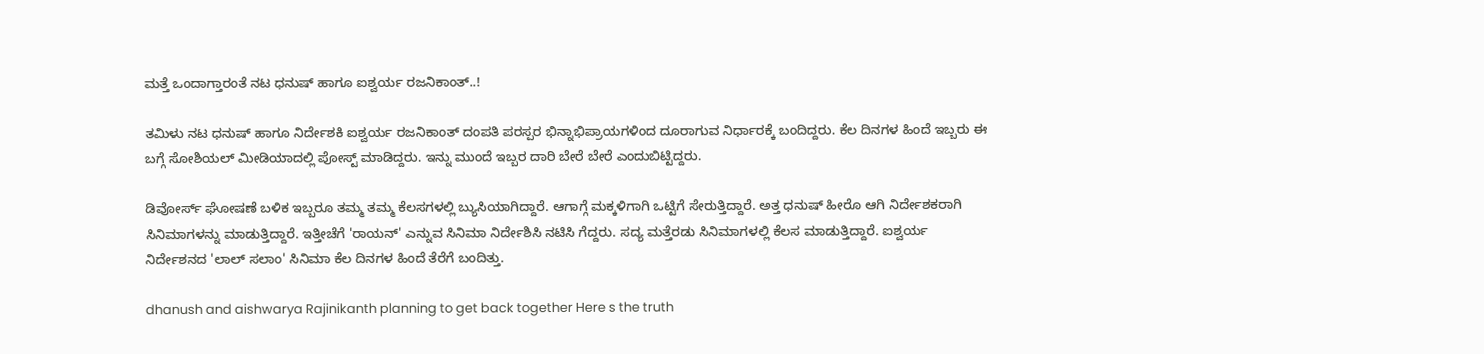ಮತ್ತೆ ಒಂದಾಗ್ತಾರಂತೆ ನಟ ಧನುಷ್ ಹಾಗೂ ಐಶ್ವರ್ಯ ರಜನಿಕಾಂತ್..!

ತಮಿಳು ನಟ ಧನುಷ್ ಹಾಗೂ ನಿರ್ದೇಶಕಿ ಐಶ್ವರ್ಯ ರಜನಿಕಾಂತ್ ದಂಪತಿ ಪರಸ್ಪರ ಭಿನ್ನಾಭಿಪ್ರಾಯಗಳಿಂದ ದೂರಾಗುವ ನಿರ್ಧಾರಕ್ಕೆ ಬಂದಿದ್ದರು. ಕೆಲ ದಿನಗಳ ಹಿಂದೆ ಇಬ್ಬರು ಈ ಬಗ್ಗೆ ಸೋಶಿಯಲ್ ಮೀಡಿಯಾದಲ್ಲಿ ಪೋಸ್ಟ್ ಮಾಡಿದ್ದರು. ಇನ್ನು ಮುಂದೆ ಇಬ್ಬರ ದಾರಿ ಬೇರೆ ಬೇರೆ ಎಂದುಬಿಟ್ಟಿದ್ದರು.

ಡಿವೋರ್ಸ್ ಘೋಷಣೆ ಬಳಿಕ ಇಬ್ಬರೂ ತಮ್ಮ ತಮ್ಮ ಕೆಲಸಗಳಲ್ಲಿ ಬ್ಯುಸಿಯಾಗಿದ್ದಾರೆ. ಆಗಾಗ್ಗೆ ಮಕ್ಕಳಿಗಾಗಿ ಒಟ್ಟಿಗೆ ಸೇರುತ್ತಿದ್ದಾರೆ. ಅತ್ತ ಧನುಷ್ ಹೀರೊ ಆಗಿ ನಿರ್ದೇಶಕರಾಗಿ ಸಿನಿಮಾಗಳನ್ನು ಮಾಡುತ್ತಿದ್ದಾರೆ. ಇತ್ತೀಚೆಗೆ 'ರಾಯನ್' ಎನ್ನುವ ಸಿನಿಮಾ ನಿರ್ದೇಶಿಸಿ ನಟಿಸಿ ಗೆದ್ದರು. ಸದ್ಯ ಮತ್ತೆರಡು ಸಿನಿಮಾಗಳಲ್ಲಿ ಕೆಲಸ ಮಾಡುತ್ತಿದ್ದಾರೆ. ಐಶ್ವರ್ಯ ನಿರ್ದೇಶನದ 'ಲಾಲ್ ಸಲಾಂ' ಸಿನಿಮಾ ಕೆಲ ದಿನಗಳ ಹಿಂದೆ ತೆರೆಗೆ ಬಂದಿತ್ತು.

dhanush and aishwarya Rajinikanth planning to get back together Here s the truth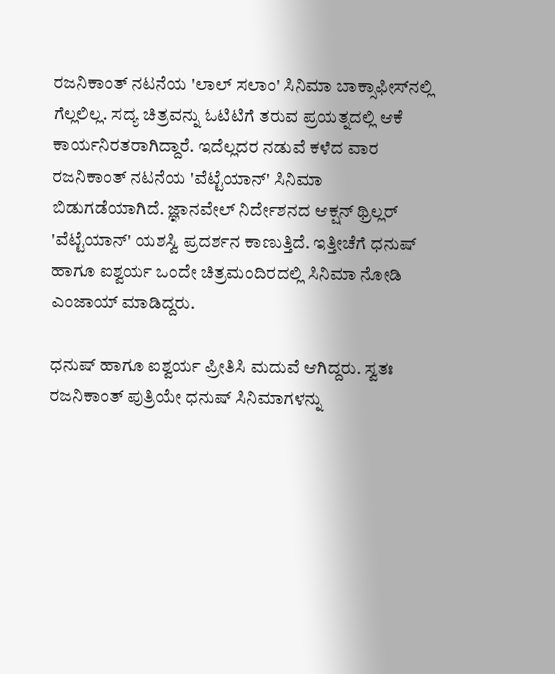ರಜನಿಕಾಂತ್ ನಟನೆಯ 'ಲಾಲ್ ಸಲಾಂ' ಸಿನಿಮಾ ಬಾಕ್ಸಾಫೀಸ್‌ನಲ್ಲಿ ಗೆಲ್ಲಲಿಲ್ಲ. ಸದ್ಯ ಚಿತ್ರವನ್ನು ಓಟಿಟಿಗೆ ತರುವ ಪ್ರಯತ್ನದಲ್ಲಿ ಆಕೆ ಕಾರ್ಯನಿರತರಾಗಿದ್ದಾರೆ. ಇದೆಲ್ಲದರ ನಡುವೆ ಕಳೆದ ವಾರ ರಜನಿಕಾಂತ್ ನಟನೆಯ 'ವೆಟ್ಟೆಯಾನ್' ಸಿನಿಮಾ ಬಿಡುಗಡೆಯಾಗಿದೆ. ಜ್ಞಾನವೇಲ್ ನಿರ್ದೇಶನದ ಆಕ್ಷನ್ ಥ್ರಿಲ್ಲರ್ 'ವೆಟ್ಟೆಯಾನ್' ಯಶಸ್ವಿ ಪ್ರದರ್ಶನ ಕಾಣುತ್ತಿದೆ. ಇತ್ತೀಚೆಗೆ ಧನುಷ್ ಹಾಗೂ ಐಶ್ವರ್ಯ ಒಂದೇ ಚಿತ್ರಮಂದಿರದಲ್ಲಿ ಸಿನಿಮಾ ನೋಡಿ ಎಂಜಾಯ್ ಮಾಡಿದ್ದರು.

ಧನುಷ್ ಹಾಗೂ ಐಶ್ವರ್ಯ ಪ್ರೀತಿಸಿ ಮದುವೆ ಆಗಿದ್ದರು. ಸ್ವತಃ ರಜನಿಕಾಂತ್ ಪುತ್ರಿಯೇ ಧನುಷ್ ಸಿನಿಮಾಗಳನ್ನು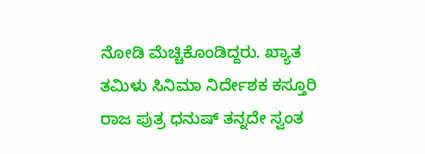ನೋಡಿ ಮೆಚ್ಚಿಕೊಂಡಿದ್ದರು. ಖ್ಯಾತ ತಮಿಳು ಸಿನಿಮಾ ನಿರ್ದೇಶಕ ಕಸ್ತೂರಿ ರಾಜ ಪುತ್ರ ಧನುಷ್ ತನ್ನದೇ ಸ್ವಂತ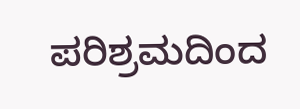ಪರಿಶ್ರಮದಿಂದ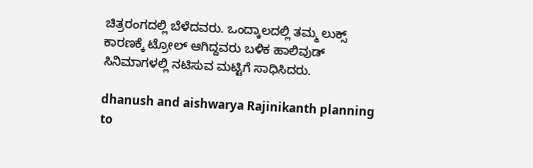ಚಿತ್ರರಂಗದಲ್ಲಿ ಬೆಳೆದವರು. ಒಂದ್ಕಾಲದಲ್ಲಿ ತಮ್ಮ ಲುಕ್ಸ್ ಕಾರಣಕ್ಕೆ ಟ್ರೋಲ್ ಆಗಿದ್ದವರು ಬಳಿಕ ಹಾಲಿವುಡ್ ಸಿನಿಮಾಗಳಲ್ಲಿ ನಟಿಸುವ ಮಟ್ಟಿಗೆ ಸಾಧಿಸಿದರು.

dhanush and aishwarya Rajinikanth planning to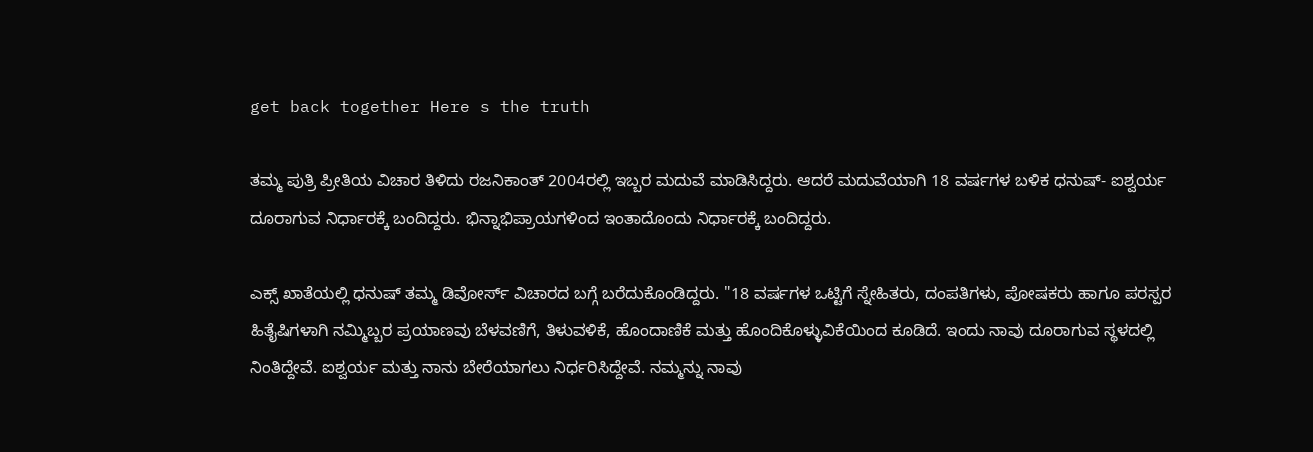get back together Here s the truth

ತಮ್ಮ ಪುತ್ರಿ ಪ್ರೀತಿಯ ವಿಚಾರ ತಿಳಿದು ರಜನಿಕಾಂತ್ 2004ರಲ್ಲಿ ಇಬ್ಬರ ಮದುವೆ ಮಾಡಿಸಿದ್ದರು. ಆದರೆ ಮದುವೆಯಾಗಿ 18 ವರ್ಷಗಳ ಬಳಿಕ ಧನುಷ್- ಐಶ್ವರ್ಯ ದೂರಾಗುವ ನಿರ್ಧಾರಕ್ಕೆ ಬಂದಿದ್ದರು. ಭಿನ್ನಾಭಿಪ್ರಾಯಗಳಿಂದ ಇಂತಾದೊಂದು ನಿರ್ಧಾರಕ್ಕೆ ಬಂದಿದ್ದರು.

ಎಕ್ಸ್ ಖಾತೆಯಲ್ಲಿ ಧನುಷ್ ತಮ್ಮ ಡಿವೋರ್ಸ್ ವಿಚಾರದ ಬಗ್ಗೆ ಬರೆದುಕೊಂಡಿದ್ದರು. "18 ವರ್ಷಗಳ ಒಟ್ಟಿಗೆ ಸ್ನೇಹಿತರು, ದಂಪತಿಗಳು, ಪೋಷಕರು ಹಾಗೂ ಪರಸ್ಪರ ಹಿತೈಷಿಗಳಾಗಿ ನಮ್ಮಿಬ್ಬರ ಪ್ರಯಾಣವು ಬೆಳವಣಿಗೆ, ತಿಳುವಳಿಕೆ, ಹೊಂದಾಣಿಕೆ ಮತ್ತು ಹೊಂದಿಕೊಳ್ಳುವಿಕೆಯಿಂದ ಕೂಡಿದೆ. ಇಂದು ನಾವು ದೂರಾಗುವ ಸ್ಥಳದಲ್ಲಿ ನಿಂತಿದ್ದೇವೆ. ಐಶ್ವರ್ಯ ಮತ್ತು ನಾನು ಬೇರೆಯಾಗಲು ನಿರ್ಧರಿಸಿದ್ದೇವೆ. ನಮ್ಮನ್ನು ನಾವು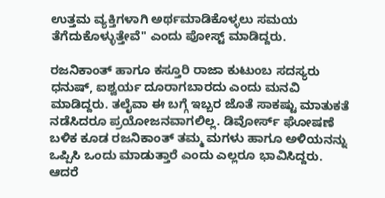ಉತ್ತಮ ವ್ಯಕ್ತಿಗಳಾಗಿ ಅರ್ಥಮಾಡಿಕೊಳ್ಳಲು ಸಮಯ ತೆಗೆದುಕೊಳ್ಳುತ್ತೇವೆ" ಎಂದು ಪೋಸ್ಟ್ ಮಾಡಿದ್ದರು.

ರಜನಿಕಾಂತ್ ಹಾಗೂ ಕಸ್ತೂರಿ ರಾಜಾ ಕುಟುಂಬ ಸದಸ್ಯರು ಧನುಷ್, ಐಶ್ವರ್ಯ ದೂರಾಗಬಾರದು ಎಂದು ಮನವಿ ಮಾಡಿದ್ದರು. ತಲೈವಾ ಈ ಬಗ್ಗೆ ಇಬ್ಬರ ಜೊತೆ ಸಾಕಷ್ಟು ಮಾತುಕತೆ ನಡೆಸಿದರೂ ಪ್ರಯೋಜನವಾಗಲಿಲ್ಲ. ಡಿವೋರ್ಸ್ ಘೋಷಣೆ ಬಳಿಕ ಕೂಡ ರಜನಿಕಾಂತ್ ತಮ್ಮ ಮಗಳು ಹಾಗೂ ಅಳಿಯನನ್ನು ಒಪ್ಪಿಸಿ ಒಂದು ಮಾಡುತ್ತಾರೆ ಎಂದು ಎಲ್ಲರೂ ಭಾವಿಸಿದ್ದರು. ಆದರೆ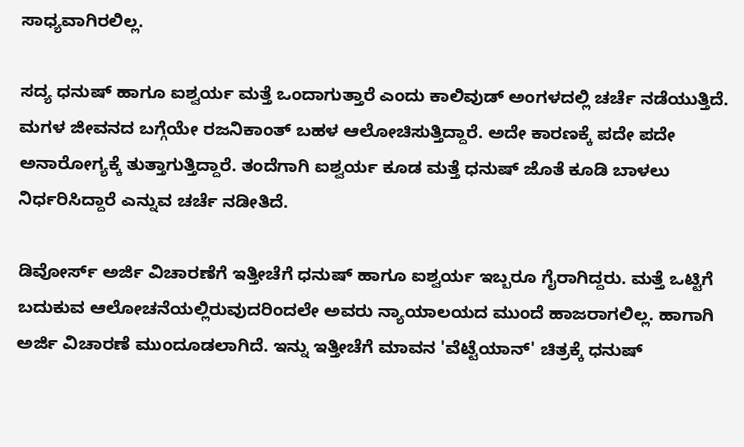ಸಾಧ್ಯವಾಗಿರಲಿಲ್ಲ.

ಸದ್ಯ ಧನುಷ್ ಹಾಗೂ ಐಶ್ವರ್ಯ ಮತ್ತೆ ಒಂದಾಗುತ್ತಾರೆ ಎಂದು ಕಾಲಿವುಡ್ ಅಂಗಳದಲ್ಲಿ ಚರ್ಚೆ ನಡೆಯುತ್ತಿದೆ. ಮಗಳ ಜೀವನದ ಬಗ್ಗೆಯೇ ರಜನಿಕಾಂತ್ ಬಹಳ ಆಲೋಚಿಸುತ್ತಿದ್ದಾರೆ. ಅದೇ ಕಾರಣಕ್ಕೆ ಪದೇ ಪದೇ ಅನಾರೋಗ್ಯಕ್ಕೆ ತುತ್ತಾಗುತ್ತಿದ್ದಾರೆ. ತಂದೆಗಾಗಿ ಐಶ್ವರ್ಯ ಕೂಡ ಮತ್ತೆ ಧನುಷ್ ಜೊತೆ ಕೂಡಿ ಬಾಳಲು ನಿರ್ಧರಿಸಿದ್ದಾರೆ ಎನ್ನುವ ಚರ್ಚೆ ನಡೀತಿದೆ.

ಡಿವೋರ್ಸ್ ಅರ್ಜಿ ವಿಚಾರಣೆಗೆ ಇತ್ತೀಚೆಗೆ ಧನುಷ್ ಹಾಗೂ ಐಶ್ವರ್ಯ ಇಬ್ಬರೂ ಗೈರಾಗಿದ್ದರು. ಮತ್ತೆ ಒಟ್ಟಿಗೆ ಬದುಕುವ ಆಲೋಚನೆಯಲ್ಲಿರುವುದರಿಂದಲೇ ಅವರು ನ್ಯಾಯಾಲಯದ ಮುಂದೆ ಹಾಜರಾಗಲಿಲ್ಲ. ಹಾಗಾಗಿ ಅರ್ಜಿ ವಿಚಾರಣೆ ಮುಂದೂಡಲಾಗಿದೆ. ಇನ್ನು ಇತ್ತೀಚೆಗೆ ಮಾವನ 'ವೆಟ್ಟೆಯಾನ್' ಚಿತ್ರಕ್ಕೆ ಧನುಷ್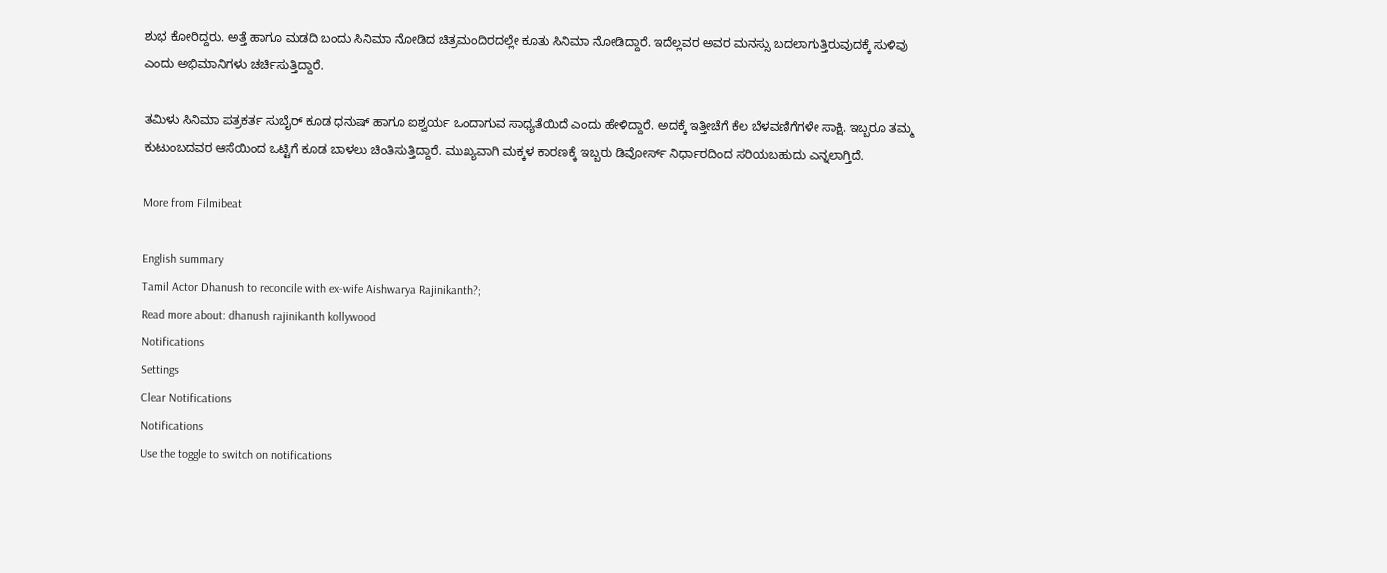ಶುಭ ಕೋರಿದ್ದರು. ಅತ್ತೆ ಹಾಗೂ ಮಡದಿ ಬಂದು ಸಿನಿಮಾ ನೋಡಿದ ಚಿತ್ರಮಂದಿರದಲ್ಲೇ ಕೂತು ಸಿನಿಮಾ ನೋಡಿದ್ದಾರೆ. ಇದೆಲ್ಲವರ ಅವರ ಮನಸ್ಸು ಬದಲಾಗುತ್ತಿರುವುದಕ್ಕೆ ಸುಳಿವು ಎಂದು ಅಭಿಮಾನಿಗಳು ಚರ್ಚಿಸುತ್ತಿದ್ದಾರೆ.

ತಮಿಳು ಸಿನಿಮಾ ಪತ್ರಕರ್ತ ಸುಬೈರ್ ಕೂಡ ಧನುಷ್ ಹಾಗೂ ಐಶ್ವರ್ಯ ಒಂದಾಗುವ ಸಾಧ್ಯತೆಯಿದೆ ಎಂದು ಹೇಳಿದ್ದಾರೆ. ಅದಕ್ಕೆ ಇತ್ತೀಚೆಗೆ ಕೆಲ ಬೆಳವಣಿಗೆಗಳೇ ಸಾಕ್ಷಿ. ಇಬ್ಬರೂ ತಮ್ಮ ಕುಟುಂಬದವರ ಆಸೆಯಿಂದ ಒಟ್ಟಿಗೆ ಕೂಡ ಬಾಳಲು ಚಿಂತಿಸುತ್ತಿದ್ದಾರೆ. ಮುಖ್ಯವಾಗಿ ಮಕ್ಕಳ ಕಾರಣಕ್ಕೆ ಇಬ್ಬರು ಡಿವೋರ್ಸ್ ನಿರ್ಧಾರದಿಂದ ಸರಿಯಬಹುದು ಎನ್ನಲಾಗ್ತಿದೆ.

More from Filmibeat

English summary
Tamil Actor Dhanush to reconcile with ex-wife Aishwarya Rajinikanth?;
Read more about: dhanush rajinikanth kollywood
Notifications
Settings
Clear Notifications
Notifications
Use the toggle to switch on notifications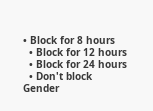• Block for 8 hours
  • Block for 12 hours
  • Block for 24 hours
  • Don't block
Gender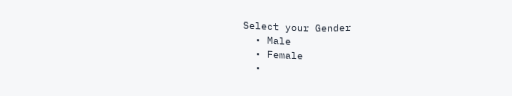Select your Gender
  • Male
  • Female
  •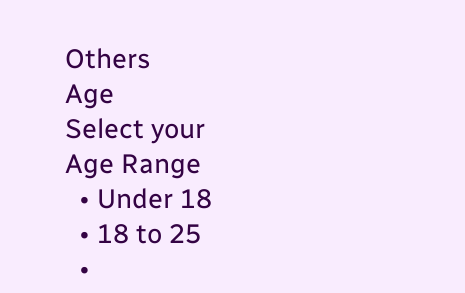Others
Age
Select your Age Range
  • Under 18
  • 18 to 25
  •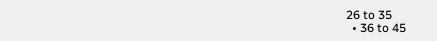26 to 35
  • 36 to 45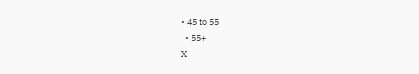• 45 to 55
  • 55+
X